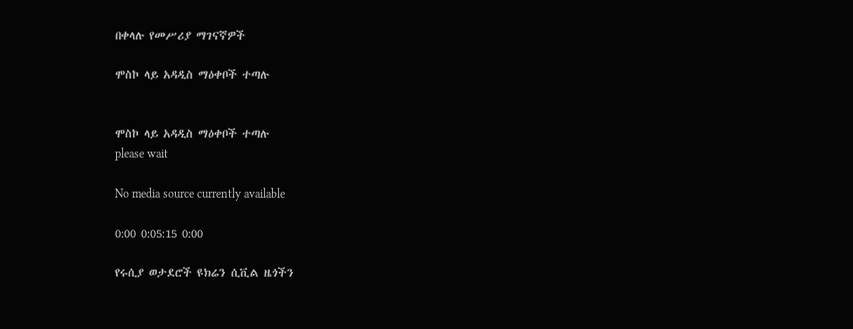በቀላሉ የመሥሪያ ማገናኛዎች

ሞስኮ ላይ አዳዲስ ማዕቀቦች ተጣሉ


ሞስኮ ላይ አዳዲስ ማዕቀቦች ተጣሉ
please wait

No media source currently available

0:00 0:05:15 0:00

የሩሲያ ወታደሮች ዩክሬን ሲቪል ዜጎችን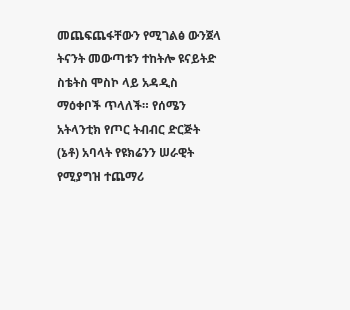መጨፍጨፋቸውን የሚገልፅ ውንጀላ ትናንት መውጣቱን ተከትሎ ዩናይትድ ስቴትስ ሞስኮ ላይ አዳዲስ ማዕቀቦች ጥላለች። የሰሜን አትላንቲክ የጦር ትብብር ድርጅት (ኔቶ) አባላት የዩክሬንን ሠራዊት የሚያግዝ ተጨማሪ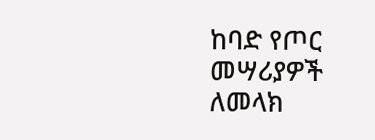ከባድ የጦር መሣሪያዎች ለመላክ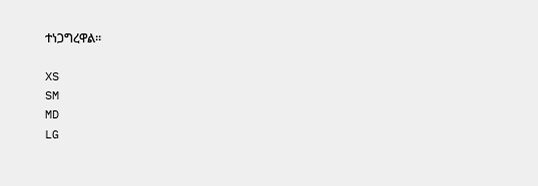ተነጋግረዋል።

XS
SM
MD
LG